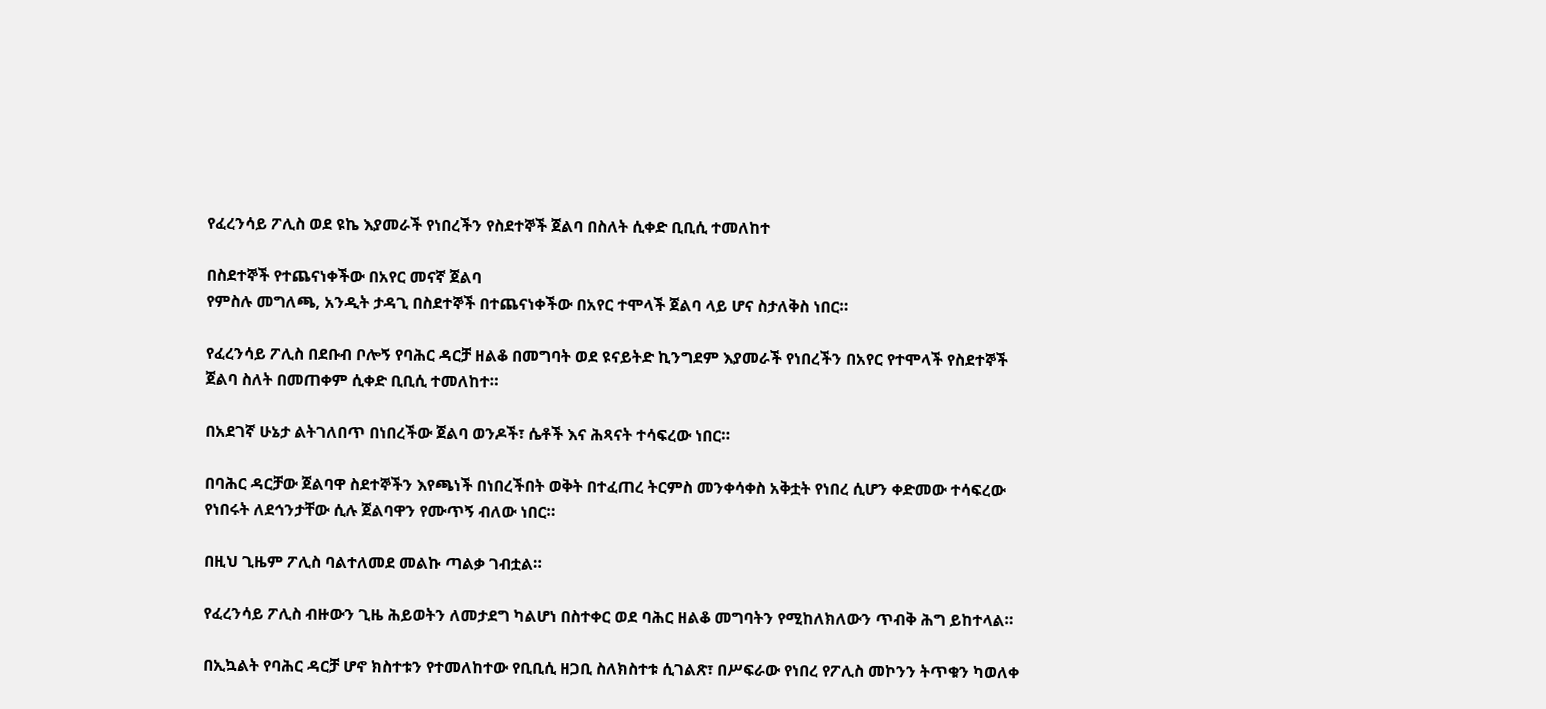የፈረንሳይ ፖሊስ ወደ ዩኬ እያመራች የነበረችን የስደተኞች ጀልባ በስለት ሲቀድ ቢቢሲ ተመለከተ

በስደተኞች የተጨናነቀችው በአየር መናኛ ጀልባ
የምስሉ መግለጫ, አንዲት ታዳጊ በስደተኞች በተጨናነቀችው በአየር ተሞላች ጀልባ ላይ ሆና ስታለቅስ ነበር።

የፈረንሳይ ፖሊስ በደቡብ ቦሎኝ የባሕር ዳርቻ ዘልቆ በመግባት ወደ ዩናይትድ ኪንግደም እያመራች የነበረችን በአየር የተሞላች የስደተኞች ጀልባ ስለት በመጠቀም ሲቀድ ቢቢሲ ተመለከተ።

በአደገኛ ሁኔታ ልትገለበጥ በነበረችው ጀልባ ወንዶች፣ ሴቶች እና ሕጻናት ተሳፍረው ነበር።

በባሕር ዳርቻው ጀልባዋ ስደተኞችን እየጫነች በነበረችበት ወቅት በተፈጠረ ትርምስ መንቀሳቀስ አቅቷት የነበረ ሲሆን ቀድመው ተሳፍረው የነበሩት ለደኅንታቸው ሲሉ ጀልባዋን የሙጥኝ ብለው ነበር።

በዚህ ጊዜም ፖሊስ ባልተለመደ መልኩ ጣልቃ ገብቷል።

የፈረንሳይ ፖሊስ ብዙውን ጊዜ ሕይወትን ለመታደግ ካልሆነ በስተቀር ወደ ባሕር ዘልቆ መግባትን የሚከለክለውን ጥብቅ ሕግ ይከተላል።

በኢኳልት የባሕር ዳርቻ ሆኖ ክስተቱን የተመለከተው የቢቢሲ ዘጋቢ ስለክስተቱ ሲገልጽ፣ በሥፍራው የነበረ የፖሊስ መኮንን ትጥቁን ካወለቀ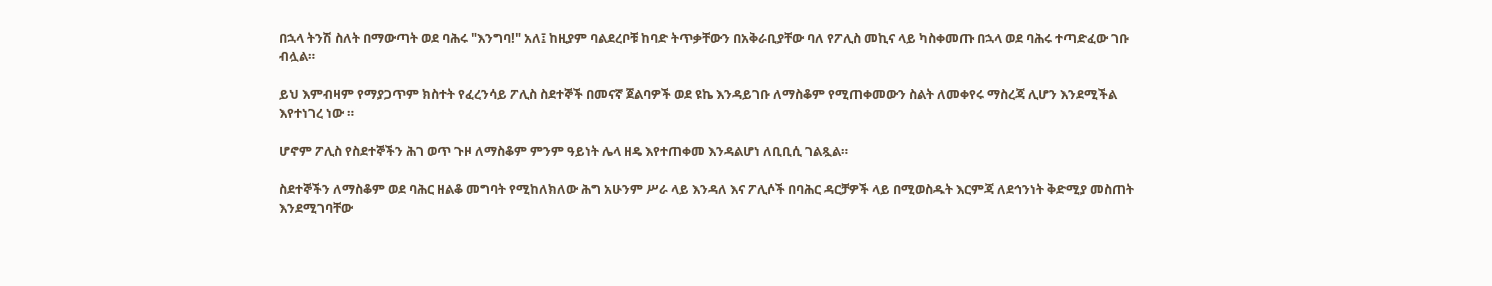በኋላ ትንሽ ስለት በማውጣት ወደ ባሕሩ "እንግባ!" አለ፤ ከዚያም ባልደረቦቹ ከባድ ትጥቃቸውን በአቅራቢያቸው ባለ የፖሊስ መኪና ላይ ካስቀመጡ በኋላ ወደ ባሕሩ ተጣድፈው ገቡ ብሏል።

ይህ እምብዛም የማያጋጥም ክስተት የፈረንሳይ ፖሊስ ስደተኞች በመናኛ ጀልባዎች ወደ ዩኬ እንዳይገቡ ለማስቆም የሚጠቀመውን ስልት ለመቀየሩ ማስረጃ ሊሆን እንደሚችል እየተነገረ ነው ።

ሆኖም ፖሊስ የስደተኞችን ሕገ ወጥ ጉዞ ለማስቆም ምንም ዓይነት ሌላ ዘዴ እየተጠቀመ እንዳልሆነ ለቢቢሲ ገልጿል።

ስደተኞችን ለማስቆም ወደ ባሕር ዘልቆ መግባት የሚከለክለው ሕግ አሁንም ሥራ ላይ እንዳለ እና ፖሊሶች በባሕር ዳርቻዎች ላይ በሚወስዱት እርምጃ ለደኅንነት ቅድሚያ መስጠት እንደሚገባቸው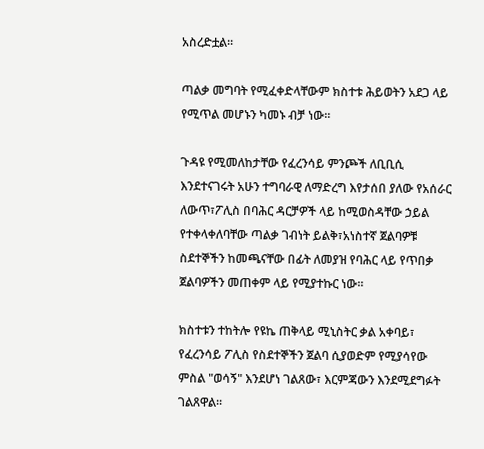አስረድቷል።

ጣልቃ መግባት የሚፈቀድላቸውም ክስተቱ ሕይወትን አደጋ ላይ የሚጥል መሆኑን ካመኑ ብቻ ነው።

ጉዳዩ የሚመለከታቸው የፈረንሳይ ምንጮች ለቢቢሲ እንደተናገሩት አሁን ተግባራዊ ለማድረግ እየታሰበ ያለው የአሰራር ለውጥ፣ፖሊስ በባሕር ዳርቻዎች ላይ ከሚወስዳቸው ኃይል የተቀላቀለባቸው ጣልቃ ገብነት ይልቅ፣አነስተኛ ጀልባዎቹ ስደተኞችን ከመጫናቸው በፊት ለመያዝ የባሕር ላይ የጥበቃ ጀልባዎችን መጠቀም ላይ የሚያተኩር ነው።

ክስተቱን ተከትሎ የዩኬ ጠቅላይ ሚኒስትር ቃል አቀባይ፣ የፈረንሳይ ፖሊስ የስደተኞችን ጀልባ ሲያወድም የሚያሳየው ምስል "ወሳኝ" እንደሆነ ገልጸው፣ እርምጃውን እንደሚደግፉት ገልጸዋል።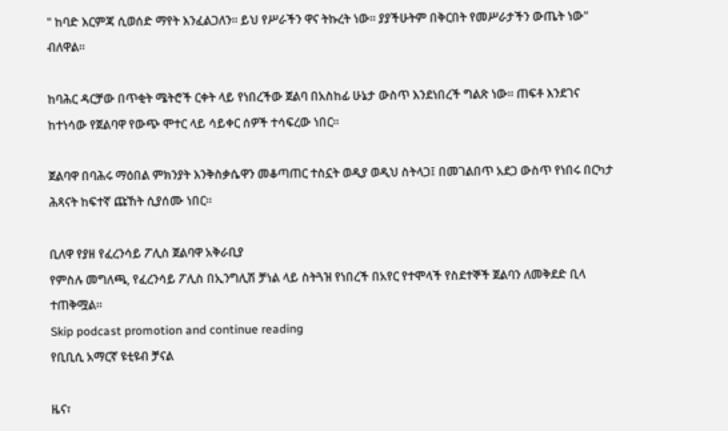" ከባድ እርምጃ ሲወሰድ ማየት እንፈልጋለን። ይህ የሥራችን ዋና ትኩረት ነው። ያያችሁትም በቅርበት የመሥራታችን ውጤት ነው" ብለዋል።

ከባሕር ዳርቻው በጥቂት ሜትሮች ርቀት ላይ የነበረችው ጀልባ በአስከፊ ሁኔታ ውስጥ እንደነበረች ግልጽ ነው። ጠፍቶ እንደገና ከተነሳው የጀልባዋ የውጭ ሞተር ላይ ሳይቀር ሰዎች ተሳፍረው ነበር።

ጀልባዋ በባሕሩ ማዕበል ምክንያት እንቅስቃሴዋን መቆጣጠር ተስኗት ወዲያ ወዲህ ስትላጋ፤ በመገልበጥ አደጋ ውስጥ የነበሩ በርካታ ሕጻናት ከፍተኛ ጩኸት ሲያሰሙ ነበር።

ቢለዋ የያዘ የፈረንሳይ ፖሊስ ጀልባዋ አቅራቢያ
የምስሉ መግለጫ, የፈረንሳይ ፖሊስ በኢንግሊሽ ቻነል ላይ ስትጓዝ የነበረች በአየር የተሞላች የስደተኞች ጀልባን ለመቅደድ ቢላ ተጠቅሟል።
Skip podcast promotion and continue reading
የቢቢሲ አማርኛ ዩቲዩብ ቻናል

ዜና፣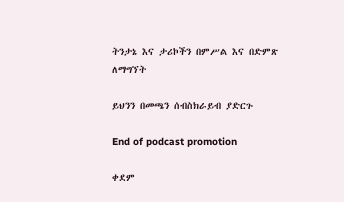ትንታኔ እና ታሪኮችን በምሥል እና በድምጽ ለማግኘት

ይህንን በመጫን ሰብስክራይብ ያድርጉ

End of podcast promotion

ቀደም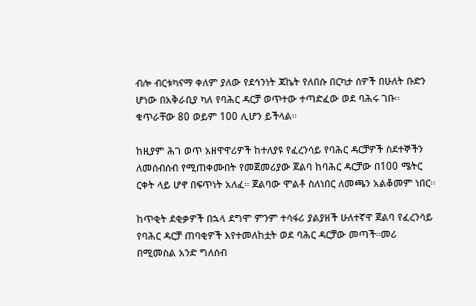ብሎ ብርቱካናማ ቀለም ያለው የደኅንነት ጃኬት የለበሱ በርካታ ሰዎች በሁለት ቡድን ሆነው በአቅራቢያ ካለ የባሕር ዳርቻ ወጥተው ተጣድፈው ወደ ባሕሩ ገቡ። ቁጥራቸው 80 ወይም 100 ሊሆን ይችላል።

ከዚያም ሕገ ወጥ አዘዋዋሪዎች ከተለያዩ የፈረንሳይ የባሕር ዳርቻዎች ስደተኞችን ለመሰብሰብ የሚጠቀሙበት የመጀመሪያው ጀልባ ከባሕር ዳርቻው በ100 ሜትር ርቀት ላይ ሆኖ በፍጥነት አለፈ። ጀልባው ሞልቶ ስለነበር ለመጫን አልቆመም ነበር።

ከጥቂት ደቂቃዎች በኋላ ደግሞ ምንም ተሳፋሪ ያልያዘች ሁለተኛዋ ጀልባ የፈረንሳይ የባሕር ዳርቻ ጠባቂዎች እየተመለከቷት ወደ ባሕር ዳርቻው መጣች።መሪ በሚመስል አንድ ግለሰብ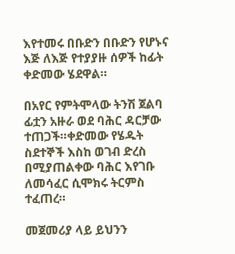እየተመሩ በቡድን በቡድን የሆኑና እጅ ለእጅ የተያያዙ ሰዎች ከፊት ቀድመው ሄደዋል።

በአየር የምትሞላው ትንሽ ጀልባ ፊቷን አዙራ ወደ ባሕር ዳርቻው ተጠጋች።ቀድመው የሄዱት ስደተኞች እስከ ወገብ ድረስ በሚያጠልቀው ባሕር እየገቡ ለመሳፈር ሲሞክሩ ትርምስ ተፈጠረ።

መጀመሪያ ላይ ይህንን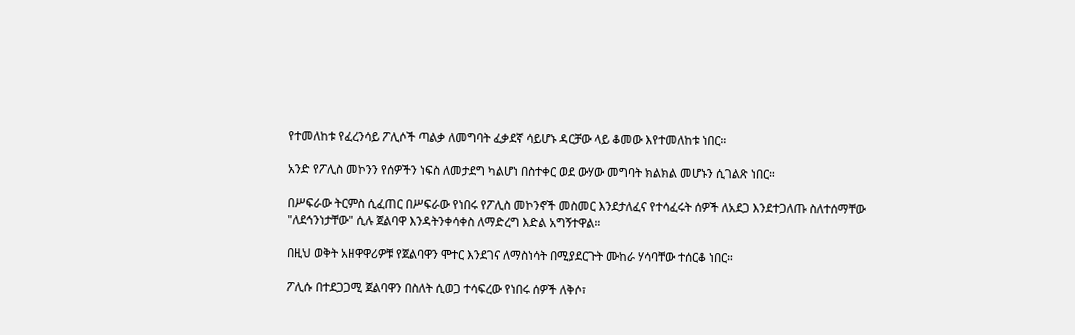የተመለከቱ የፈረንሳይ ፖሊሶች ጣልቃ ለመግባት ፈቃደኛ ሳይሆኑ ዳርቻው ላይ ቆመው እየተመለከቱ ነበር።

አንድ የፖሊስ መኮንን የሰዎችን ነፍስ ለመታደግ ካልሆነ በስተቀር ወደ ውሃው መግባት ክልክል መሆኑን ሲገልጽ ነበር።

በሥፍራው ትርምስ ሲፈጠር በሥፍራው የነበሩ የፖሊስ መኮንኖች መስመር እንደታለፈና የተሳፈሩት ሰዎች ለአደጋ እንደተጋለጡ ስለተሰማቸው "ለደኅንነታቸው" ሲሉ ጀልባዋ እንዳትንቀሳቀስ ለማድረግ እድል አግኝተዋል።

በዚህ ወቅት አዘዋዋሪዎቹ የጀልባዋን ሞተር እንደገና ለማስነሳት በሚያደርጉት ሙከራ ሃሳባቸው ተሰርቆ ነበር።

ፖሊሱ በተደጋጋሚ ጀልባዋን በስለት ሲወጋ ተሳፍረው የነበሩ ሰዎች ለቅሶ፣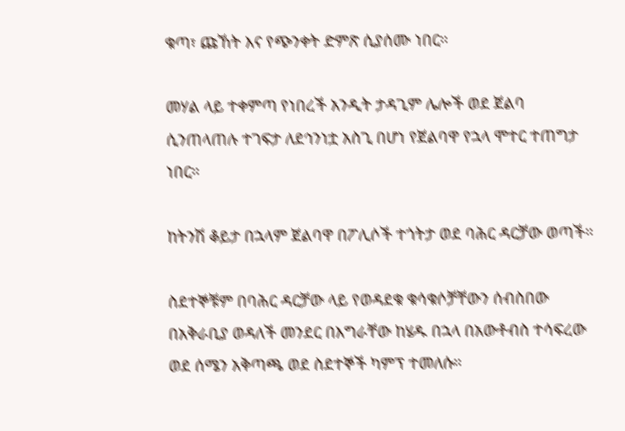ቁጣ፣ ጩኸት እና የጭንቀት ድምጽ ሲያሰሙ ነበር።

መሃል ላይ ተቀምጣ የነበረች አንዲት ታዳጊም ሌሎች ወደ ጀልባ ሲንጠላጠሉ ተገፍታ ለደኅንነቷ አስጊ በሆነ የጀልባዋ የኋላ ሞተር ተጠግታ ነበር።

ከትንሽ ቆይታ በኋላም ጀልባዋ በፖሊሶች ተጎትታ ወደ ባሕር ዳርቻው ወጣች።

ስደተኞቹም በባሕር ዳርቻው ላይ የወዳደቁ ቁሳቁሶቻቸውን ሰብስበው በአቅራቢያ ወዳለች መንደር በእግራቸው ከሄዱ በኋላ በአውቶብስ ተሳፍረው ወደ ሰሜን አቅጣጫ ወደ ስደተኞች ካምፕ ተመለሱ።